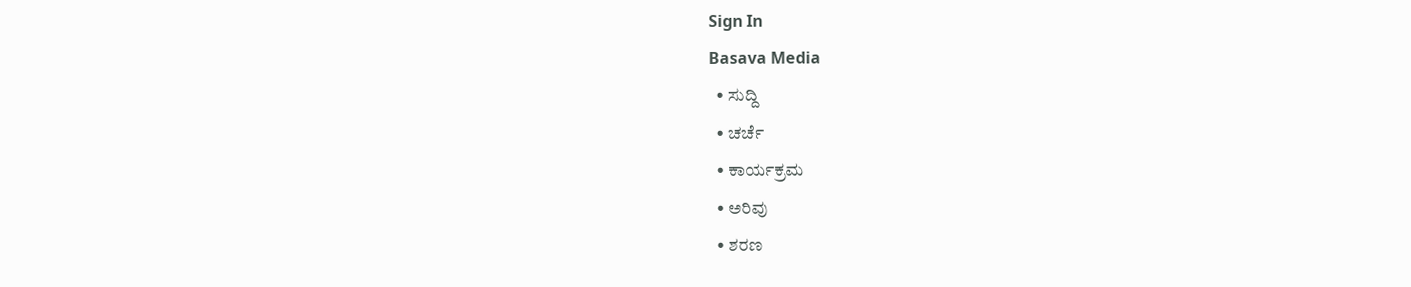Sign In
Basava Media
  • ಸುದ್ದಿ
  • ಚರ್ಚೆ
  • ಕಾರ್ಯಕ್ರಮ
  • ಅರಿವು
  • ಶರಣ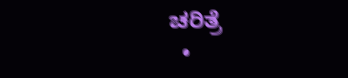ಚರಿತ್ರೆ
  •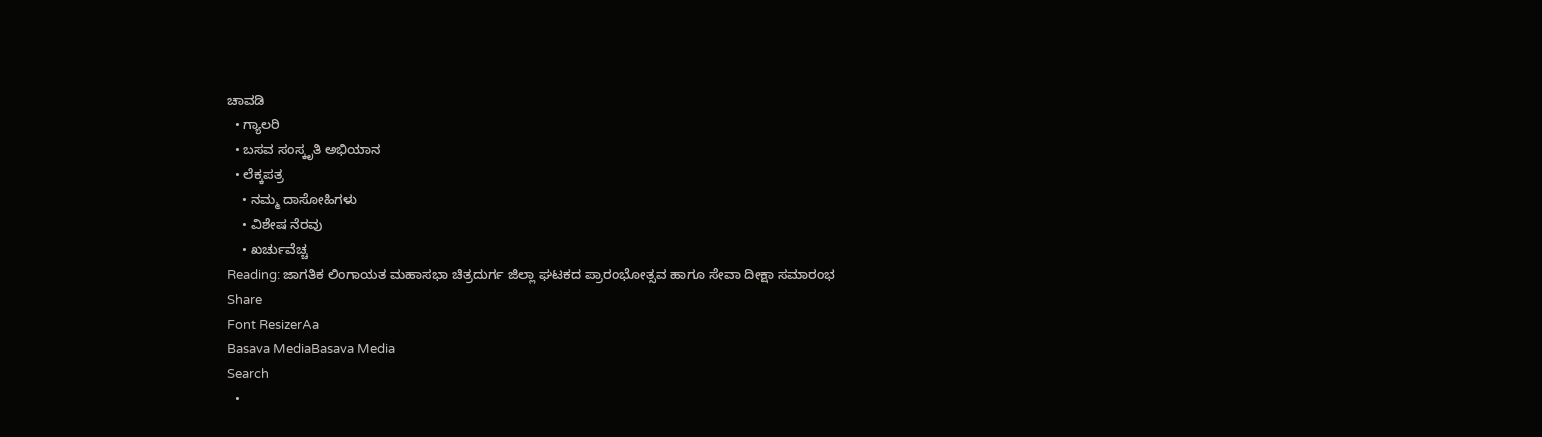ಚಾವಡಿ
  • ಗ್ಯಾಲರಿ
  • ಬಸವ ಸಂಸ್ಕೃತಿ ಅಭಿಯಾನ
  • ಲೆಕ್ಕಪತ್ರ
    • ನಮ್ಮ ದಾಸೋಹಿಗಳು
    • ವಿಶೇಷ ನೆರವು
    • ಖರ್ಚುವೆಚ್ಚ
Reading: ಜಾಗತಿಕ ಲಿಂಗಾಯತ ಮಹಾಸಭಾ ಚಿತ್ರದುರ್ಗ ಜಿಲ್ಲಾ ಘಟಕದ ಪ್ರಾರಂಭೋತ್ಸವ ಹಾಗೂ ಸೇವಾ ದೀಕ್ಷಾ ಸಮಾರಂಭ
Share
Font ResizerAa
Basava MediaBasava Media
Search
  •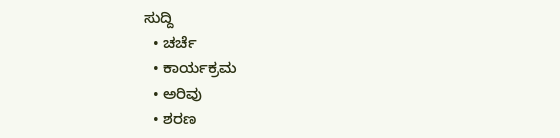ಸುದ್ದಿ
  • ಚರ್ಚೆ
  • ಕಾರ್ಯಕ್ರಮ
  • ಅರಿವು
  • ಶರಣ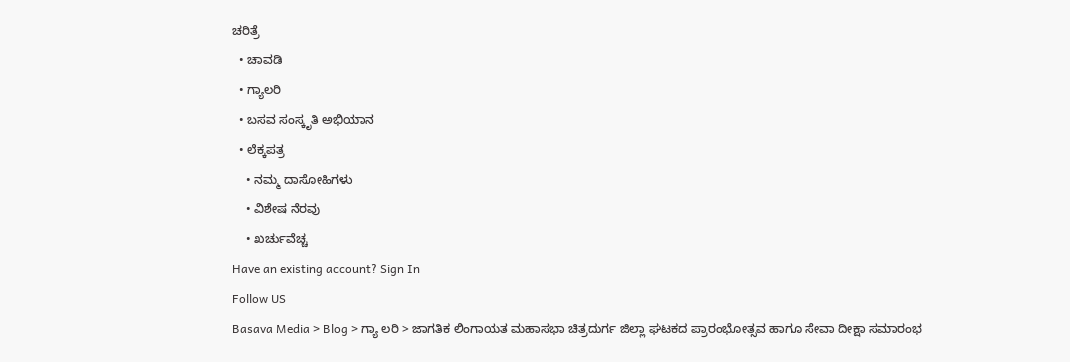ಚರಿತ್ರೆ
  • ಚಾವಡಿ
  • ಗ್ಯಾಲರಿ
  • ಬಸವ ಸಂಸ್ಕೃತಿ ಅಭಿಯಾನ
  • ಲೆಕ್ಕಪತ್ರ
    • ನಮ್ಮ ದಾಸೋಹಿಗಳು
    • ವಿಶೇಷ ನೆರವು
    • ಖರ್ಚುವೆಚ್ಚ
Have an existing account? Sign In
Follow US
Basava Media > Blog > ಗ್ಯಾ ಲರಿ > ಜಾಗತಿಕ ಲಿಂಗಾಯತ ಮಹಾಸಭಾ ಚಿತ್ರದುರ್ಗ ಜಿಲ್ಲಾ ಘಟಕದ ಪ್ರಾರಂಭೋತ್ಸವ ಹಾಗೂ ಸೇವಾ ದೀಕ್ಷಾ ಸಮಾರಂಭ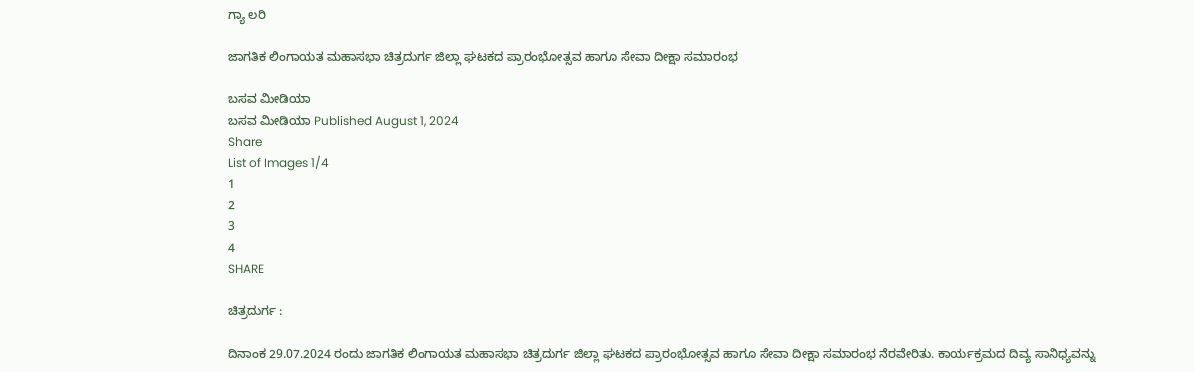ಗ್ಯಾ ಲರಿ

ಜಾಗತಿಕ ಲಿಂಗಾಯತ ಮಹಾಸಭಾ ಚಿತ್ರದುರ್ಗ ಜಿಲ್ಲಾ ಘಟಕದ ಪ್ರಾರಂಭೋತ್ಸವ ಹಾಗೂ ಸೇವಾ ದೀಕ್ಷಾ ಸಮಾರಂಭ

ಬಸವ ಮೀಡಿಯಾ
ಬಸವ ಮೀಡಿಯಾ Published August 1, 2024
Share
List of Images 1/4
1
2
3
4
SHARE

ಚಿತ್ರದುರ್ಗ :

ದಿನಾಂಕ 29.07.2024 ರಂದು ಜಾಗತಿಕ ಲಿಂಗಾಯತ ಮಹಾಸಭಾ ಚಿತ್ರದುರ್ಗ ಜಿಲ್ಲಾ ಘಟಕದ ಪ್ರಾರಂಭೋತ್ಸವ ಹಾಗೂ ಸೇವಾ ದೀಕ್ಷಾ ಸಮಾರಂಭ ನೆರವೇರಿತು. ಕಾರ್ಯಕ್ರಮದ ದಿವ್ಯ ಸಾನಿಧ್ಯವನ್ನು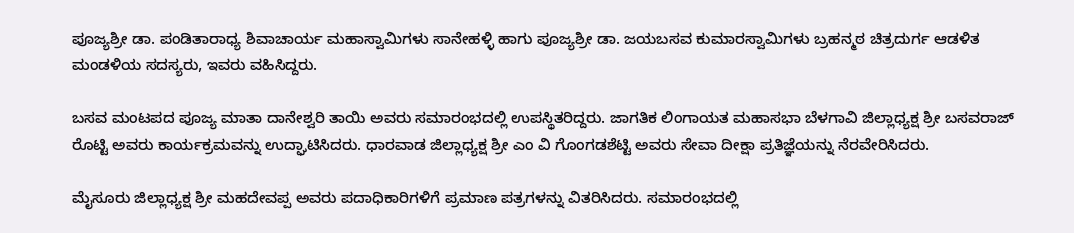ಪೂಜ್ಯಶ್ರೀ ಡಾ. ಪಂಡಿತಾರಾಧ್ಯ ಶಿವಾಚಾರ್ಯ ಮಹಾಸ್ವಾಮಿಗಳು ಸಾನೇಹಳ್ಳಿ ಹಾಗು ಪೂಜ್ಯಶ್ರೀ ಡಾ. ಜಯಬಸವ ಕುಮಾರಸ್ವಾಮಿಗಳು ಬ್ರಹನ್ಮಠ ಚಿತ್ರದುರ್ಗ ಆಡಳಿತ ಮಂಡಳಿಯ ಸದಸ್ಯರು, ಇವರು ವಹಿಸಿದ್ದರು.

ಬಸವ ಮಂಟಪದ ಪೂಜ್ಯ ಮಾತಾ ದಾನೇಶ್ವರಿ ತಾಯಿ ಅವರು ಸಮಾರಂಭದಲ್ಲಿ ಉಪಸ್ಥಿತರಿದ್ದರು. ಜಾಗತಿಕ ಲಿಂಗಾಯತ ಮಹಾಸಭಾ ಬೆಳಗಾವಿ ಜಿಲ್ಲಾಧ್ಯಕ್ಷ ಶ್ರೀ ಬಸವರಾಜ್ ರೊಟ್ಟಿ ಅವರು ಕಾರ್ಯಕ್ರಮವನ್ನು ಉದ್ಘಾಟಿಸಿದರು. ಧಾರವಾಡ ಜಿಲ್ಲಾಧ್ಯಕ್ಷ ಶ್ರೀ ಎಂ ವಿ ಗೊಂಗಡಶೆಟ್ಟಿ ಅವರು ಸೇವಾ ದೀಕ್ಷಾ ಪ್ರತಿಜ್ಞೆಯನ್ನು ನೆರವೇರಿಸಿದರು.

ಮೈಸೂರು ಜಿಲ್ಲಾಧ್ಯಕ್ಷ ಶ್ರೀ ಮಹದೇವಪ್ಪ ಅವರು ಪದಾಧಿಕಾರಿಗಳಿಗೆ ಪ್ರಮಾಣ ಪತ್ರಗಳನ್ನು ವಿತರಿಸಿದರು. ಸಮಾರಂಭದಲ್ಲಿ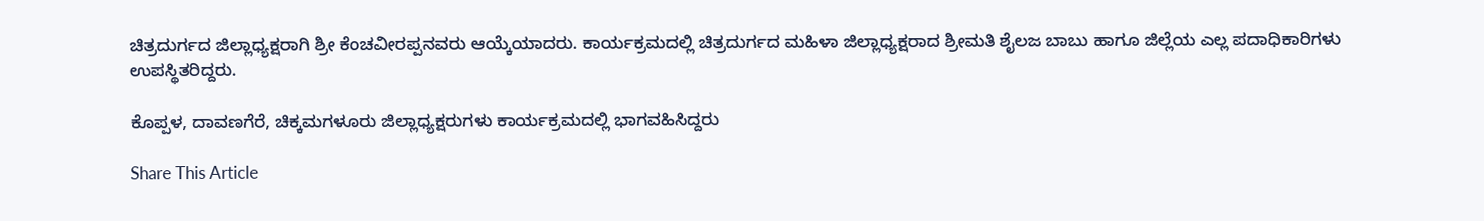ಚಿತ್ರದುರ್ಗದ ಜಿಲ್ಲಾಧ್ಯಕ್ಷರಾಗಿ ಶ್ರೀ ಕೆಂಚವೀರಪ್ಪನವರು ಆಯ್ಕೆಯಾದರು. ಕಾರ್ಯಕ್ರಮದಲ್ಲಿ ಚಿತ್ರದುರ್ಗದ ಮಹಿಳಾ ಜಿಲ್ಲಾಧ್ಯಕ್ಷರಾದ ಶ್ರೀಮತಿ ಶೈಲಜ ಬಾಬು ಹಾಗೂ ಜಿಲ್ಲೆಯ ಎಲ್ಲ ಪದಾಧಿಕಾರಿಗಳು ಉಪಸ್ಥಿತರಿದ್ದರು.

ಕೊಪ್ಪಳ, ದಾವಣಗೆರೆ, ಚಿಕ್ಕಮಗಳೂರು ಜಿಲ್ಲಾಧ್ಯಕ್ಷರುಗಳು ಕಾರ್ಯಕ್ರಮದಲ್ಲಿ ಭಾಗವಹಿಸಿದ್ದರು

Share This Article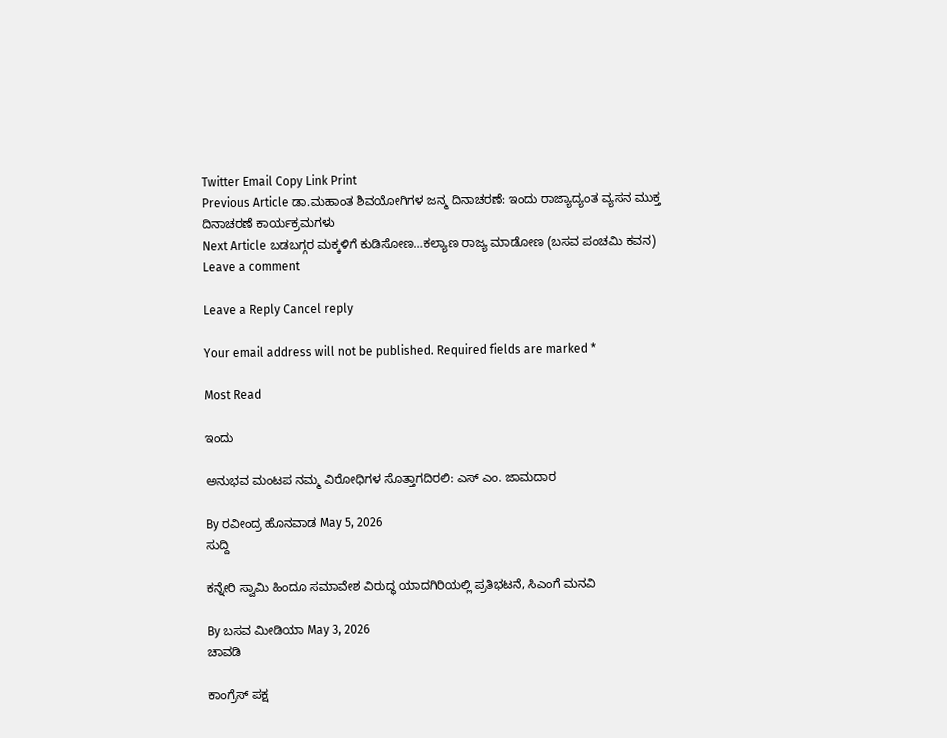Twitter Email Copy Link Print
Previous Article ಡಾ.ಮಹಾಂತ ಶಿವಯೋಗಿಗಳ ಜನ್ಮ ದಿನಾಚರಣೆ: ಇಂದು ರಾಜ್ಯಾದ್ಯಂತ ವ್ಯಸನ ಮುಕ್ತ ದಿನಾಚರಣೆ ಕಾರ್ಯಕ್ರಮಗಳು
Next Article ಬಡಬಗ್ಗರ ಮಕ್ಕಳಿಗೆ ಕುಡಿಸೋಣ…ಕಲ್ಯಾಣ ರಾಜ್ಯ ಮಾಡೋಣ (ಬಸವ ಪಂಚಮಿ ಕವನ)
Leave a comment

Leave a Reply Cancel reply

Your email address will not be published. Required fields are marked *

Most Read

ಇಂದು

ಅನುಭವ ಮಂಟಪ ನಮ್ಮ ವಿರೋಧಿಗಳ ಸೊತ್ತಾಗದಿರಲಿ: ಎಸ್ ಎಂ. ಜಾಮದಾರ

By ರವೀಂದ್ರ ಹೊನವಾಡ May 5, 2026
ಸುದ್ದಿ

ಕನ್ನೇರಿ ಸ್ವಾಮಿ ಹಿಂದೂ ಸಮಾವೇಶ ವಿರುದ್ಧ ಯಾದಗಿರಿಯಲ್ಲಿ ಪ್ರತಿಭಟನೆ, ಸಿಎಂಗೆ ಮನವಿ

By ಬಸವ ಮೀಡಿಯಾ May 3, 2026
ಚಾವಡಿ

ಕಾಂಗ್ರೆಸ್ ಪಕ್ಷ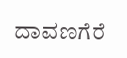ದಾವಣಗೆರೆ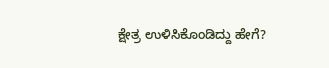ಕ್ಷೇತ್ರ ಉಳಿಸಿಕೊಂಡಿದ್ದು ಹೇಗೆ?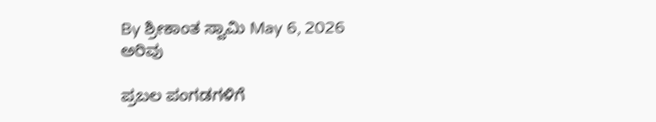By ಶ್ರೀಕಾಂತ ಸ್ವಾಮಿ May 6, 2026
ಅರಿವು

ಪ್ರಬಲ ಪಂಗಡಗಳಿಗೆ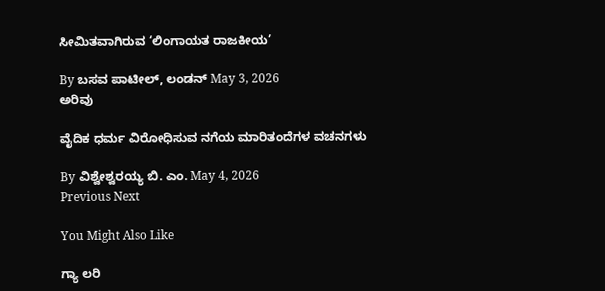ಸೀಮಿತವಾಗಿರುವ ‘ಲಿಂಗಾಯತ ರಾಜಕೀಯ’

By ಬಸವ ಪಾಟೀಲ್, ಲಂಡನ್ May 3, 2026
ಅರಿವು

ವೈದಿಕ ಧರ್ಮ ವಿರೋಧಿಸುವ ನಗೆಯ ಮಾರಿತಂದೆಗಳ ವಚನಗಳು

By ವಿಶ್ವೇಶ್ವರಯ್ಯ ಬಿ. ಎಂ. May 4, 2026
Previous Next

You Might Also Like

ಗ್ಯಾ ಲರಿ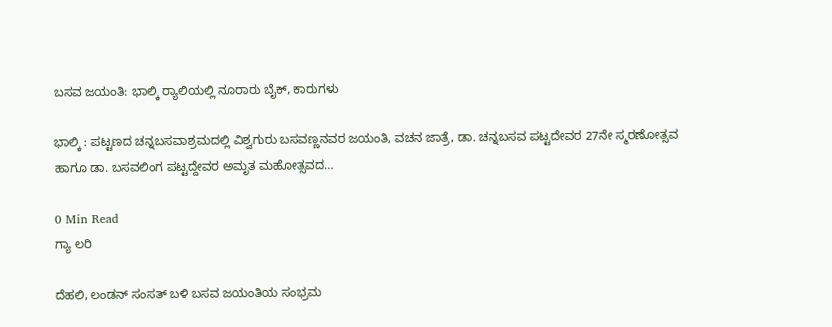ಬಸವ ಜಯಂತಿ: ಭಾಲ್ಕಿ ರ‍್ಯಾಲಿಯಲ್ಲಿ ನೂರಾರು ಬೈಕ್, ಕಾರುಗಳು

ಭಾಲ್ಕಿ : ಪಟ್ಟಣದ ಚನ್ನಬಸವಾಶ್ರಮದಲ್ಲಿ ವಿಶ್ವಗುರು ಬಸವಣ್ಣನವರ ಜಯಂತಿ, ವಚನ ಜಾತ್ರೆ, ಡಾ. ಚನ್ನಬಸವ ಪಟ್ಟದೇವರ 27ನೇ ಸ್ಮರಣೋತ್ಸವ ಹಾಗೂ ಡಾ. ಬಸವಲಿಂಗ ಪಟ್ಟದ್ದೇವರ ಅಮೃತ ಮಹೋತ್ಸವದ…

0 Min Read
ಗ್ಯಾ ಲರಿ

ದೆಹಲಿ, ಲಂಡನ್ ಸಂಸತ್ ಬಳಿ ಬಸವ ಜಯಂತಿಯ ಸಂಭ್ರಮ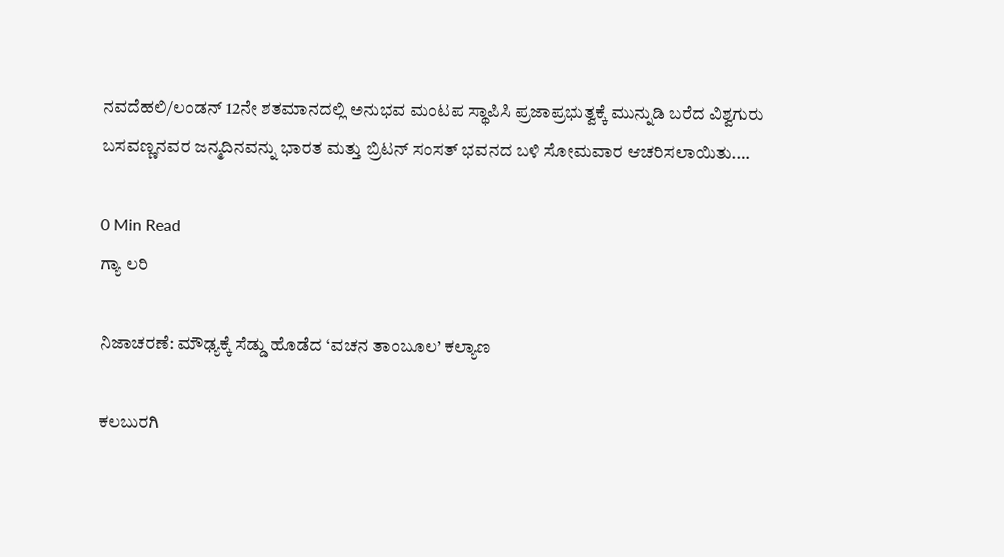ನವದೆಹಲಿ/ಲಂಡನ್ 12ನೇ ಶತಮಾನದಲ್ಲಿ ಅನುಭವ ಮಂಟಪ ಸ್ಥಾಪಿಸಿ ಪ್ರಜಾಪ್ರಭುತ್ವಕ್ಕೆ ಮುನ್ನುಡಿ ಬರೆದ ವಿಶ್ವಗುರು ಬಸವಣ್ಣನವರ ಜನ್ಮದಿನವನ್ನು ಭಾರತ ಮತ್ತು ಬ್ರಿಟನ್ ಸಂಸತ್ ಭವನದ ಬಳಿ ಸೋಮವಾರ ಆಚರಿಸಲಾಯಿತು.…

0 Min Read
ಗ್ಯಾ ಲರಿ

ನಿಜಾಚರಣೆ: ಮೌಢ್ಯಕ್ಕೆ ಸೆಡ್ಡು ಹೊಡೆದ ‘ವಚನ ತಾಂಬೂಲ’ ಕಲ್ಯಾಣ

ಕಲಬುರಗಿ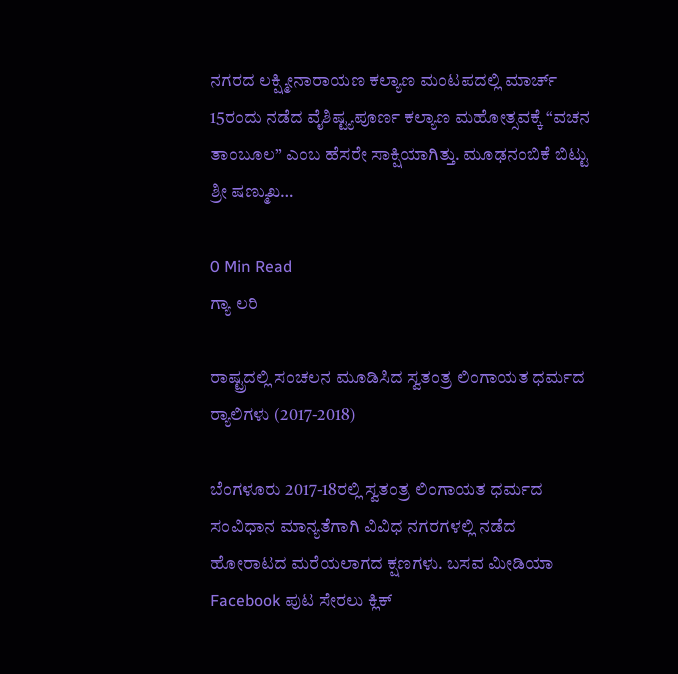ನಗರದ ಲಕ್ಷ್ಮೀನಾರಾಯಣ ಕಲ್ಯಾಣ ಮಂಟಪದಲ್ಲಿ ಮಾರ್ಚ್ 15ರಂದು ನಡೆದ ವೈಶಿಷ್ಟ್ಯಪೂರ್ಣ ಕಲ್ಯಾಣ ಮಹೋತ್ಸವಕ್ಕೆ “ವಚನ ತಾಂಬೂಲ” ಎಂಬ ಹೆಸರೇ ಸಾಕ್ಷಿಯಾಗಿತ್ತು. ಮೂಢನಂಬಿಕೆ ಬಿಟ್ಟು ಶ್ರೀ ಷಣ್ಮುಖ…

0 Min Read
ಗ್ಯಾ ಲರಿ

ರಾಷ್ಟ್ರದಲ್ಲಿ ಸಂಚಲನ ಮೂಡಿಸಿದ ಸ್ವತಂತ್ರ ಲಿಂಗಾಯತ ಧರ್ಮದ ರ‍್ಯಾಲಿಗಳು (2017-2018)

ಬೆಂಗಳೂರು 2017-18ರಲ್ಲಿ ಸ್ವತಂತ್ರ ಲಿಂಗಾಯತ ಧರ್ಮದ ಸಂವಿಧಾನ ಮಾನ್ಯತೆಗಾಗಿ ವಿವಿಧ ನಗರಗಳಲ್ಲಿ ನಡೆದ ಹೋರಾಟದ ಮರೆಯಲಾಗದ ಕ್ಷಣಗಳು. ಬಸವ ಮೀಡಿಯಾ Facebook ಪುಟ ಸೇರಲು ಕ್ಲಿಕ್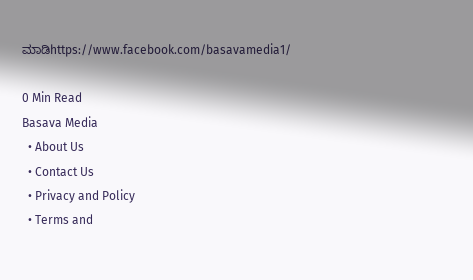ಮಾಡಿhttps://www.facebook.com/basavamedia1/

0 Min Read
Basava Media
  • About Us
  • Contact Us
  • Privacy and Policy
  • Terms and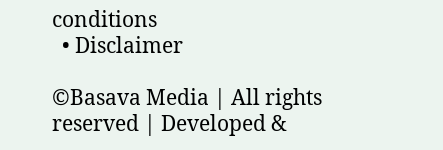conditions
  • Disclaimer

©Basava Media | All rights reserved | Developed &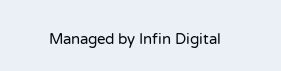Managed by Infin Digital